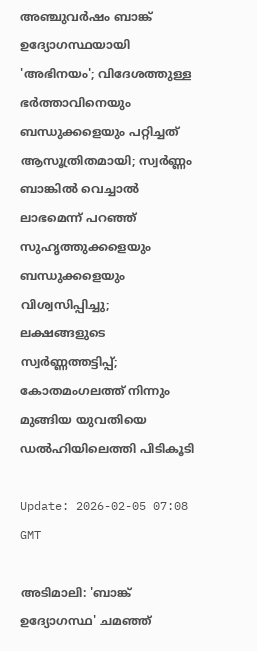അഞ്ചുവര്‍ഷം ബാങ്ക് ഉദ്യോഗസ്ഥയായി 'അഭിനയം'; വിദേശത്തുള്ള ഭര്‍ത്താവിനെയും ബന്ധുക്കളെയും പറ്റിച്ചത് ആസൂത്രിതമായി; സ്വര്‍ണ്ണം ബാങ്കില്‍ വെച്ചാല്‍ ലാഭമെന്ന് പറഞ്ഞ് സുഹൃത്തുക്കളെയും ബന്ധുക്കളെയും വിശ്വസിപ്പിച്ചു; ലക്ഷങ്ങളുടെ സ്വര്‍ണ്ണത്തട്ടിപ്പ്; കോതമംഗലത്ത് നിന്നും മുങ്ങിയ യുവതിയെ ഡല്‍ഹിയിലെത്തി പിടികൂടി

Update: 2026-02-05 07:08 GMT

അടിമാലി: 'ബാങ്ക് ഉദ്യോഗസ്ഥ' ചമഞ്ഞ്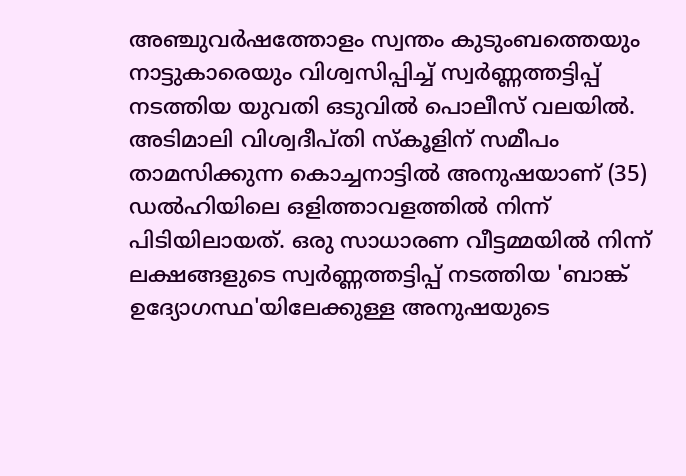അഞ്ചുവര്‍ഷത്തോളം സ്വന്തം കുടുംബത്തെയും നാട്ടുകാരെയും വിശ്വസിപ്പിച്ച് സ്വര്‍ണ്ണത്തട്ടിപ്പ് നടത്തിയ യുവതി ഒടുവില്‍ പൊലീസ് വലയില്‍. അടിമാലി വിശ്വദീപ്തി സ്‌കൂളിന് സമീപം താമസിക്കുന്ന കൊച്ചനാട്ടില്‍ അനുഷയാണ് (35) ഡല്‍ഹിയിലെ ഒളിത്താവളത്തില്‍ നിന്ന് പിടിയിലായത്. ഒരു സാധാരണ വീട്ടമ്മയില്‍ നിന്ന് ലക്ഷങ്ങളുടെ സ്വര്‍ണ്ണത്തട്ടിപ്പ് നടത്തിയ 'ബാങ്ക് ഉദ്യോഗസ്ഥ'യിലേക്കുള്ള അനുഷയുടെ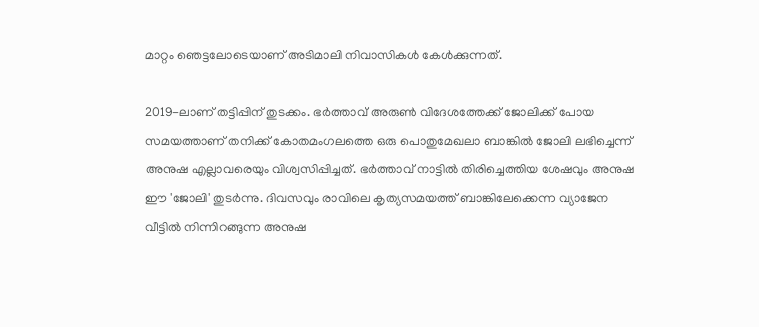മാറ്റം ഞെട്ടലോടെയാണ് അടിമാലി നിവാസികള്‍ കേള്‍ക്കുന്നത്.

2019-ലാണ് തട്ടിപ്പിന് തുടക്കം. ഭര്‍ത്താവ് അരുണ്‍ വിദേശത്തേക്ക് ജോലിക്ക് പോയ സമയത്താണ് തനിക്ക് കോതമംഗലത്തെ ഒരു പൊതുമേഖലാ ബാങ്കില്‍ ജോലി ലഭിച്ചെന്ന് അനുഷ എല്ലാവരെയും വിശ്വസിപ്പിച്ചത്. ഭര്‍ത്താവ് നാട്ടില്‍ തിരിച്ചെത്തിയ ശേഷവും അനുഷ ഈ 'ജോലി' തുടര്‍ന്നു. ദിവസവും രാവിലെ കൃത്യസമയത്ത് ബാങ്കിലേക്കെന്ന വ്യാജേന വീട്ടില്‍ നിന്നിറങ്ങുന്ന അനുഷ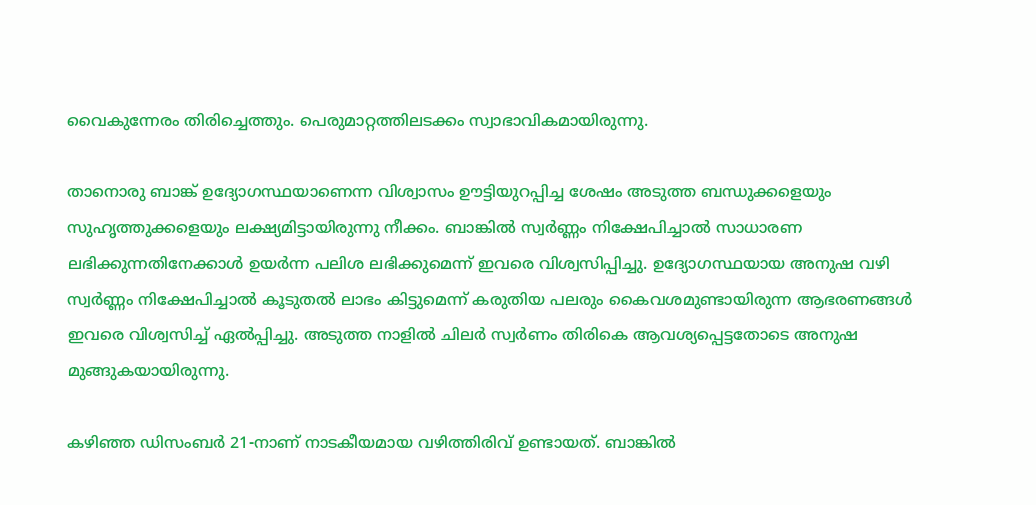വൈകുന്നേരം തിരിച്ചെത്തും. പെരുമാറ്റത്തിലടക്കം സ്വാഭാവികമായിരുന്നു.

താനൊരു ബാങ്ക് ഉദ്യോഗസ്ഥയാണെന്ന വിശ്വാസം ഊട്ടിയുറപ്പിച്ച ശേഷം അടുത്ത ബന്ധുക്കളെയും സുഹൃത്തുക്കളെയും ലക്ഷ്യമിട്ടായിരുന്നു നീക്കം. ബാങ്കില്‍ സ്വര്‍ണ്ണം നിക്ഷേപിച്ചാല്‍ സാധാരണ ലഭിക്കുന്നതിനേക്കാള്‍ ഉയര്‍ന്ന പലിശ ലഭിക്കുമെന്ന് ഇവരെ വിശ്വസിപ്പിച്ചു. ഉദ്യോഗസ്ഥയായ അനുഷ വഴി സ്വര്‍ണ്ണം നിക്ഷേപിച്ചാല്‍ കൂടുതല്‍ ലാഭം കിട്ടുമെന്ന് കരുതിയ പലരും കൈവശമുണ്ടായിരുന്ന ആഭരണങ്ങള്‍ ഇവരെ വിശ്വസിച്ച് ഏല്‍പ്പിച്ചു. അടുത്ത നാളില്‍ ചിലര്‍ സ്വര്‍ണം തിരികെ ആവശ്യപ്പെട്ടതോടെ അനുഷ മുങ്ങുകയായിരുന്നു.

കഴിഞ്ഞ ഡിസംബര്‍ 21-നാണ് നാടകീയമായ വഴിത്തിരിവ് ഉണ്ടായത്. ബാങ്കില്‍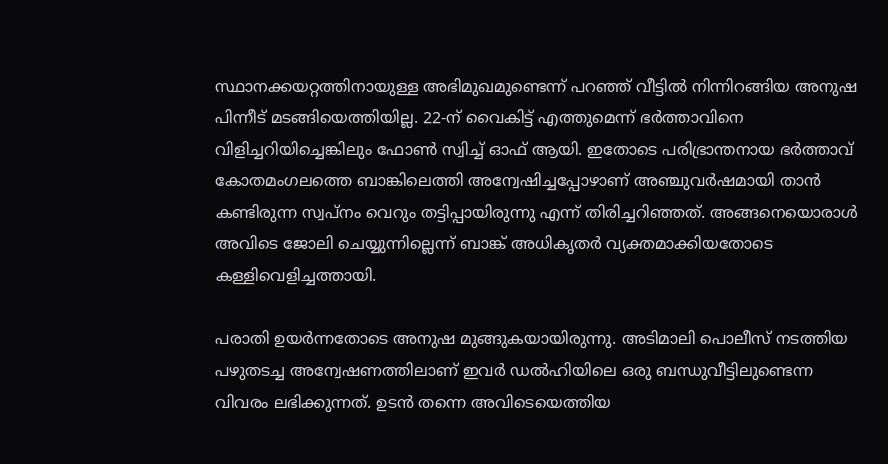സ്ഥാനക്കയറ്റത്തിനായുള്ള അഭിമുഖമുണ്ടെന്ന് പറഞ്ഞ് വീട്ടില്‍ നിന്നിറങ്ങിയ അനുഷ പിന്നീട് മടങ്ങിയെത്തിയില്ല. 22-ന് വൈകിട്ട് എത്തുമെന്ന് ഭര്‍ത്താവിനെ വിളിച്ചറിയിച്ചെങ്കിലും ഫോണ്‍ സ്വിച്ച് ഓഫ് ആയി. ഇതോടെ പരിഭ്രാന്തനായ ഭര്‍ത്താവ് കോതമംഗലത്തെ ബാങ്കിലെത്തി അന്വേഷിച്ചപ്പോഴാണ് അഞ്ചുവര്‍ഷമായി താന്‍ കണ്ടിരുന്ന സ്വപ്നം വെറും തട്ടിപ്പായിരുന്നു എന്ന് തിരിച്ചറിഞ്ഞത്. അങ്ങനെയൊരാള്‍ അവിടെ ജോലി ചെയ്യുന്നില്ലെന്ന് ബാങ്ക് അധികൃതര്‍ വ്യക്തമാക്കിയതോടെ കള്ളിവെളിച്ചത്തായി.

പരാതി ഉയര്‍ന്നതോടെ അനുഷ മുങ്ങുകയായിരുന്നു. അടിമാലി പൊലീസ് നടത്തിയ പഴുതടച്ച അന്വേഷണത്തിലാണ് ഇവര്‍ ഡല്‍ഹിയിലെ ഒരു ബന്ധുവീട്ടിലുണ്ടെന്ന വിവരം ലഭിക്കുന്നത്. ഉടന്‍ തന്നെ അവിടെയെത്തിയ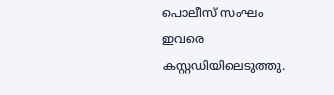പൊലീസ് സംഘം ഇവരെ കസ്റ്റഡിയിലെടുത്തു.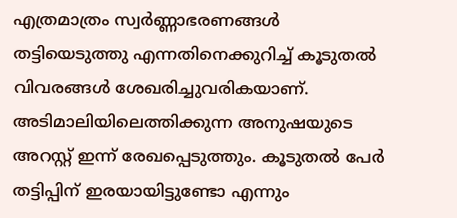എത്രമാത്രം സ്വര്‍ണ്ണാഭരണങ്ങള്‍ തട്ടിയെടുത്തു എന്നതിനെക്കുറിച്ച് കൂടുതല്‍ വിവരങ്ങള്‍ ശേഖരിച്ചുവരികയാണ്. അടിമാലിയിലെത്തിക്കുന്ന അനുഷയുടെ അറസ്റ്റ് ഇന്ന് രേഖപ്പെടുത്തും. കൂടുതല്‍ പേര്‍ തട്ടിപ്പിന് ഇരയായിട്ടുണ്ടോ എന്നും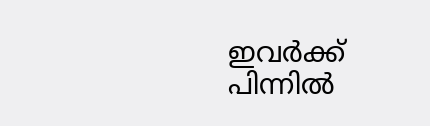ഇവര്‍ക്ക് പിന്നില്‍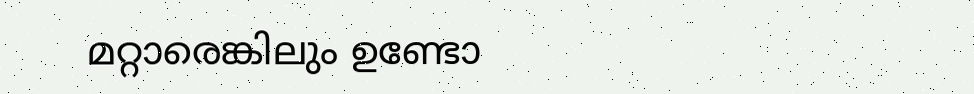മറ്റാരെങ്കിലും ഉണ്ടോ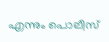എന്നും പൊലീസ്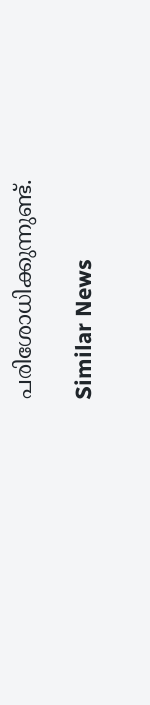പരിശോധിക്കുന്നുണ്ട്.

Similar News